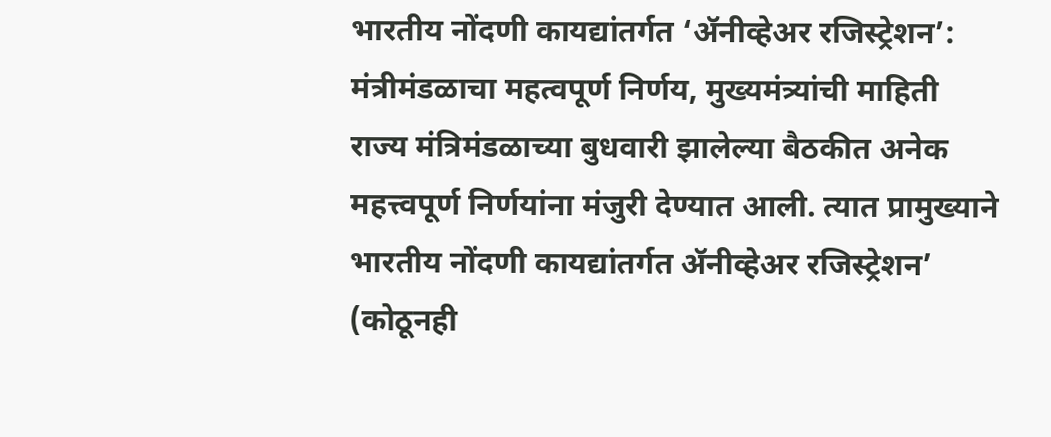भारतीय नोंदणी कायद्यांतर्गत ‘ॲनीव्हेअर रजिस्ट्रेशन’: मंत्रीमंडळाचा महत्वपूर्ण निर्णय, मुख्यमंत्र्यांची माहिती
राज्य मंत्रिमंडळाच्या बुधवारी झालेल्या बैठकीत अनेक महत्त्वपूर्ण निर्णयांना मंजुरी देण्यात आली. त्यात प्रामुख्याने भारतीय नोंदणी कायद्यांतर्गत ॲनीव्हेअर रजिस्ट्रेशन’ (कोठूनही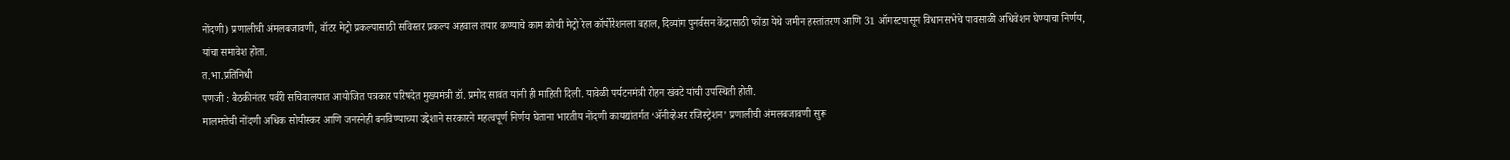नोंदणी) प्रणालीची अंमलबजावणी, वॉटर मेट्रो प्रकल्पासाठी सविस्तर प्रकल्प अहवाल तयार कण्याचे काम कोची मेट्रो रेल कॉर्पोरेशनला बहाल, दिव्यांग पुनर्वसन केंद्रासाठी फोंडा येथे जमीन हस्तांतरण आणि 31 ऑगस्टपासून विधानसभेचे पावसाळी अधिवेशन घेण्याचा निर्णय, यांचा समावेश होता.
त.भा.प्रतिनिधी
पणजी : बैठकीनंतर पर्वरी सचिवालयात आयोजित पत्रकार परिषदेत मुख्यमंत्री डॉ. प्रमोद सावंत यांनी ही माहिती दिली. यावेळी पर्यटनमंत्री रोहन खंवटे यांची उपस्थिती होती.
मालमत्तेची नोंदणी अधिक सोयीस्कर आणि जनस्नेही बनविण्याच्या उद्देशाने सरकारने महत्वपूर्ण निर्णय घेताना भारतीय नोंदणी कायद्यांतर्गत ‘ॲनीव्हेअर रजिस्ट्रेशन’ प्रणालीची अंमलबजावणी सुरू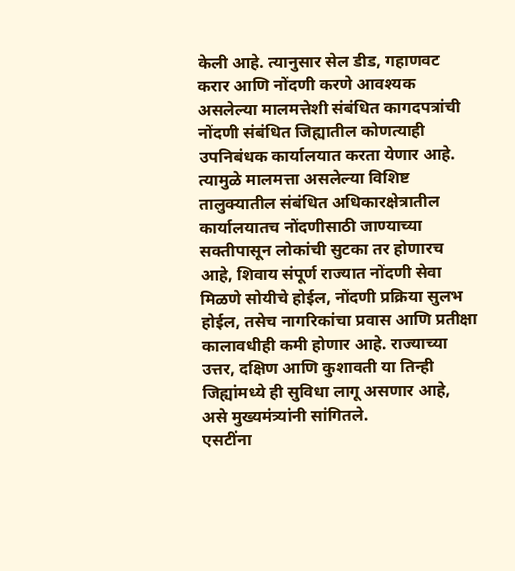केली आहे. त्यानुसार सेल डीड, गहाणवट करार आणि नोंदणी करणे आवश्यक असलेल्या मालमत्तेशी संबंधित कागदपत्रांची नोंदणी संबंधित जिह्यातील कोणत्याही उपनिबंधक कार्यालयात करता येणार आहे. त्यामुळे मालमत्ता असलेल्या विशिष्ट तालुक्यातील संबंधित अधिकारक्षेत्रातील कार्यालयातच नोंदणीसाठी जाण्याच्या सक्तीपासून लोकांची सुटका तर होणारच आहे, शिवाय संपूर्ण राज्यात नोंदणी सेवा मिळणे सोयीचे होईल, नोंदणी प्रक्रिया सुलभ होईल, तसेच नागरिकांचा प्रवास आणि प्रतीक्षा कालावधीही कमी होणार आहे. राज्याच्या उत्तर, दक्षिण आणि कुशावती या तिन्ही जिह्यांमध्ये ही सुविधा लागू असणार आहे, असे मुख्यमंत्र्यांनी सांगितले.
एसटींना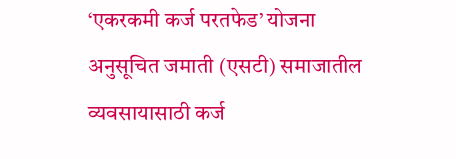‘एकरकमी कर्ज परतफेड’ योजना
अनुसूचित जमाती (एसटी) समाजातील व्यवसायासाठी कर्ज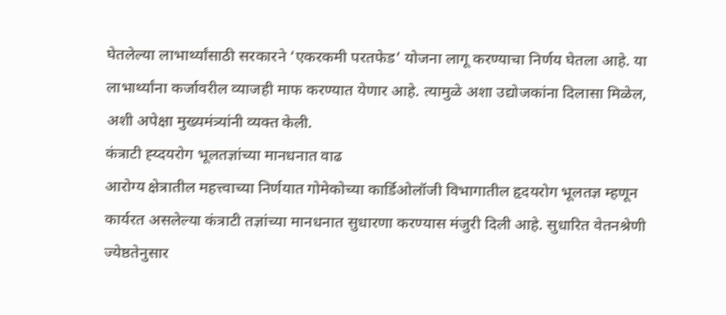घेतलेल्या लाभार्थ्यांसाठी सरकारने ‘एकरकमी परतफेड’ योजना लागू करण्याचा निर्णय घेतला आहे. या लाभार्थ्यांना कर्जावरील व्याजही माफ करण्यात येणार आहे. त्यामुळे अशा उद्योजकांना दिलासा मिळेल, अशी अपेक्षा मुख्यमंत्र्यांनी व्यक्त केली.
कंत्राटी ह्य्दयरोग भूलतज्ञांच्या मानधनात वाढ
आरोग्य क्षेत्रातील महत्त्वाच्या निर्णयात गोमेकोच्या कार्डिओलॉजी विभागातील हृदयरोग भूलतज्ञ म्हणून कार्यरत असलेल्या कंत्राटी तज्ञांच्या मानधनात सुधारणा करण्यास मंजुरी दिली आहे. सुधारित वेतनश्रेणी ज्येष्ठतेनुसार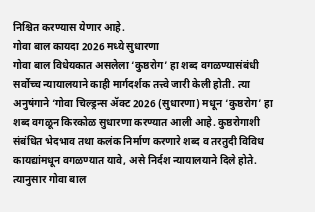निश्चित करण्यास येणार आहे.
गोवा बाल कायदा 2026 मध्ये सुधारणा
गोवा बाल विधेयकात असलेला ‘कुष्ठरोग’ हा शब्द वगळण्यासंबंधी सर्वोच्च न्यायालयाने काही मार्गदर्शक तत्त्वे जारी केली होती. त्या अनुषंगाने ‘गोवा चिल्ड्रन्स ॲक्ट 2026 (सुधारणा) मधून ‘कुष्ठरोग’ हा शब्द वगळून किरकोळ सुधारणा करण्यात आली आहे. कुष्ठरोगाशी संबंधित भेदभाव तथा कलंक निर्माण करणारे शब्द व तरतुदी विविध कायद्यांमधून वगळण्यात यावे, असे निर्दश न्यायालयाने दिले होते. त्यानुसार गोवा बाल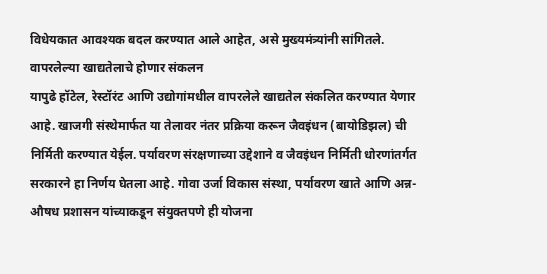विधेयकात आवश्यक बदल करण्यात आले आहेत, असे मुख्यमंत्र्यांनी सांगितले.
वापरलेल्या खाद्यतेलाचे होणार संकलन
यापुढे हॉटेल, रेस्टॉरंट आणि उद्योगांमधील वापरलेले खाद्यतेल संकलित करण्यात येणार आहे. खाजगी संस्थेमार्फत या तेलावर नंतर प्रक्रिया करून जैवइंधन (बायोडिझल) ची निर्मिती करण्यात येईल. पर्यावरण संरक्षणाच्या उद्देशाने व जैवइंधन निर्मिती धोरणांतर्गत सरकारने हा निर्णय घेतला आहे. गोवा उर्जा विकास संस्था, पर्यावरण खाते आणि अन्न-औषध प्रशासन यांच्याकडून संयुक्तपणे ही योजना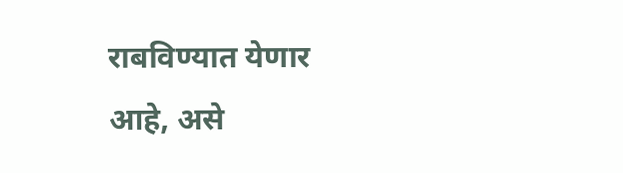राबविण्यात येणार आहे, असे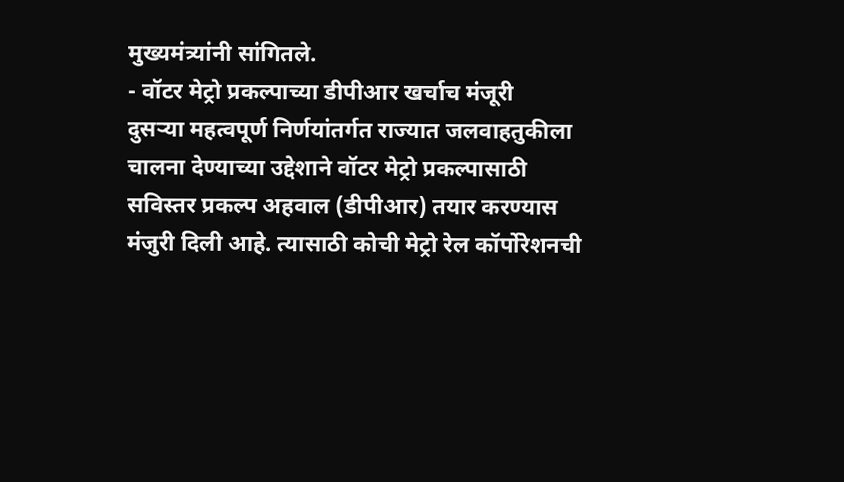मुख्यमंत्र्यांनी सांगितले.
- वॉटर मेट्रो प्रकल्पाच्या डीपीआर खर्चाच मंजूरी
दुसऱ्या महत्वपूर्ण निर्णयांतर्गत राज्यात जलवाहतुकीला चालना देण्याच्या उद्देशाने वॉटर मेट्रो प्रकल्पासाठी सविस्तर प्रकल्प अहवाल (डीपीआर) तयार करण्यास मंजुरी दिली आहे. त्यासाठी कोची मेट्रो रेल कॉर्पोरेशनची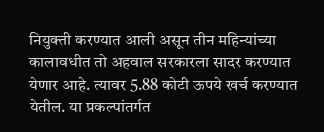नियुक्ती करण्यात आली असून तीन महिन्यांच्या कालावधीत तो अहवाल सरकारला सादर करण्यात येणार आहे. त्यावर 5.88 कोटी ऊपये खर्च करण्यात येतील. या प्रकल्पांतर्गत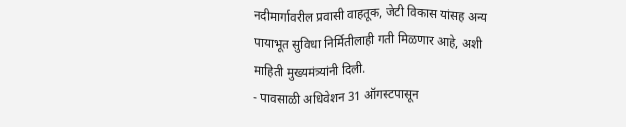नदीमार्गावरील प्रवासी वाहतूक, जेटी विकास यांसह अन्य पायाभूत सुविधा निर्मितीलाही गती मिळणार आहे, अशी माहिती मुख्यमंत्र्यांनी दिली.
- पावसाळी अधिवेशन 31 ऑगस्टपासून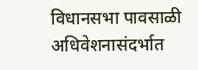विधानसभा पावसाळी अधिवेशनासंदर्भात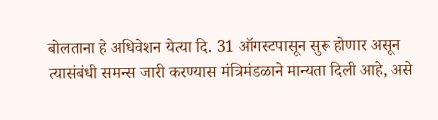बोलताना हे अधिवेशन येत्या दि. 31 ऑगस्टपासून सुरू होणार असून त्यासंबंधी समन्स जारी करण्यास मंत्रिमंडळाने मान्यता दिली आहे, असे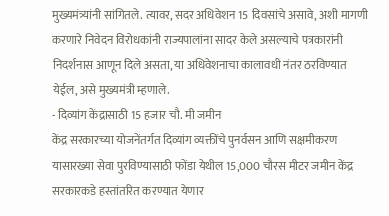मुख्यमंत्र्यांनी सांगितले. त्यावर, सदर अधिवेशन 15 दिवसांचे असावे, अशी मागणी करणारे निवेदन विरोधकांनी राज्यपालांना सादर केले असल्याचे पत्रकारांनी निदर्शनास आणून दिले असता, या अधिवेशनाचा कालावधी नंतर ठरविण्यात येईल, असे मुख्यमंत्री म्हणाले.
- दिव्यांग केंद्रासाठी 15 हजार चौ. मी जमीन
केंद्र सरकारच्या योजनेंतर्गत दिव्यांग व्यक्तींचे पुनर्वसन आणि सक्षमीकरण यासारख्या सेवा पुरविण्यासाठी फोंडा येथील 15,000 चौरस मीटर जमीन केंद्र सरकारकडे हस्तांतरित करण्यात येणार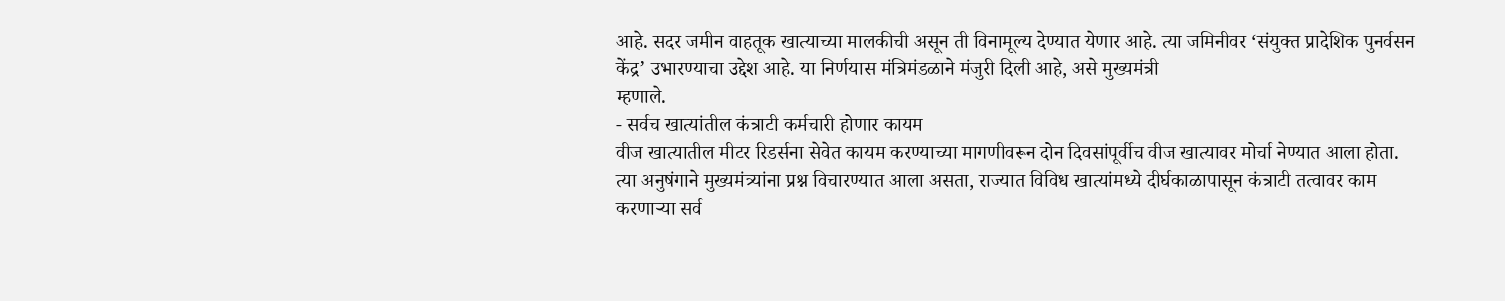आहे. सदर जमीन वाहतूक खात्याच्या मालकीची असून ती विनामूल्य देण्यात येणार आहे. त्या जमिनीवर ‘संयुक्त प्रादेशिक पुनर्वसन केंद्र’ उभारण्याचा उद्देश आहे. या निर्णयास मंत्रिमंडळाने मंजुरी दिली आहे, असे मुख्यमंत्री
म्हणाले.
- सर्वच खात्यांतील कंत्राटी कर्मचारी होणार कायम
वीज खात्यातील मीटर रिडर्सना सेवेत कायम करण्याच्या मागणीवरून दोन दिवसांपूर्वीच वीज खात्यावर मोर्चा नेण्यात आला होता. त्या अनुषंगाने मुख्यमंत्र्यांना प्रश्न विचारण्यात आला असता, राज्यात विविध खात्यांमध्ये दीर्घकाळापासून कंत्राटी तत्वावर काम करणाऱ्या सर्व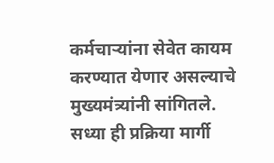कर्मचाऱ्यांना सेवेत कायम करण्यात येणार असल्याचे मुख्यमंत्र्यांनी सांगितले. सध्या ही प्रक्रिया मार्गी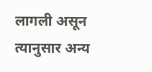लागली असून त्यानुसार अन्य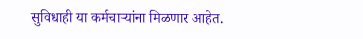सुविधाही या कर्मचाऱ्यांना मिळणार आहेत.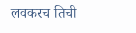लवकरच तिची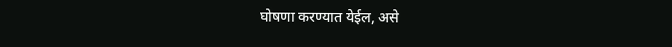घोषणा करण्यात येईल, असे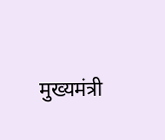मुख्यमंत्री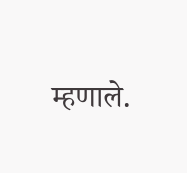म्हणाले.